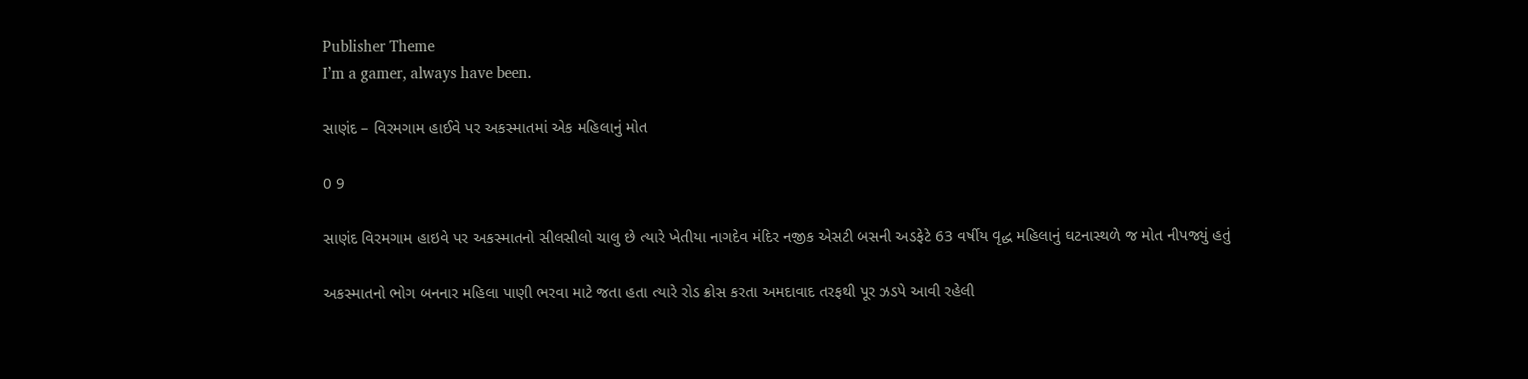Publisher Theme
I’m a gamer, always have been.

સાણંદ – વિરમગામ હાઈવે પર અકસ્માતમાં એક મહિલાનું મોત

0 9

સાણંદ વિરમગામ હાઇવે પર અકસ્માતનો સીલસીલો ચાલુ છે ત્યારે ખેતીયા નાગદેવ મંદિર નજીક એસટી બસની અડફેટે 63 વર્ષીય વૃદ્ધ મહિલાનું ઘટનાસ્થળે જ મોત નીપજ્યું હતું

અકસ્માતનો ભોગ બનનાર મહિલા પાણી ભરવા માટે જતા હતા ત્યારે રોડ ક્રોસ કરતા અમદાવાદ તરફથી પૂર ઝડપે આવી રહેલી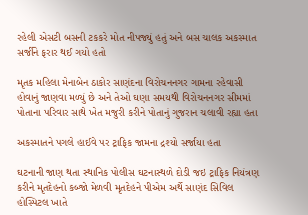રહેલી એસટી બસની ટકકરે મોત નીપજ્યું હતું અને બસ ચાલક અકસ્માત સર્જીને ફરાર થઈ ગયો હતો

મૃતક મહિલા મેનાબેન ઠાકોર સાણંદના વિરોચનનગર ગામના રહેવાસી હોવાનું જાણવા મળ્યું છે અને તેઓ ઘણા સમયથી વિરોચનનગર સીમમાં પોતાના પરિવાર સાથે ખેત મજુરી કરીને પોતાનું ગુજરાન ચલાવી રહ્યા હતા

અકસ્માતને પગલે હાઈવે પર ટ્રાફિક જામના દ્રશ્યો સર્જાયા હતા

ઘટનાની જાણ થતા સ્થાનિક પોલીસ ઘટનાસ્થળે દોડી જઇ ટ્રાફિક નિયંત્રણ કરીને મૃતદેહનો કબ્જો મેળવી મૃતદેહને પીએમ અર્થે સાણંદ સિવિલ હોસ્પિટલ ખાતે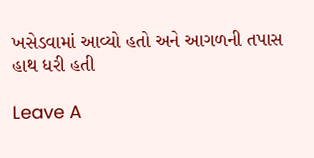ખસેડવામાં આવ્યો હતો અને આગળની તપાસ હાથ ધરી હતી

Leave A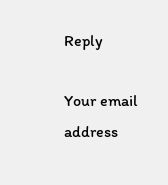Reply

Your email address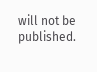will not be published.